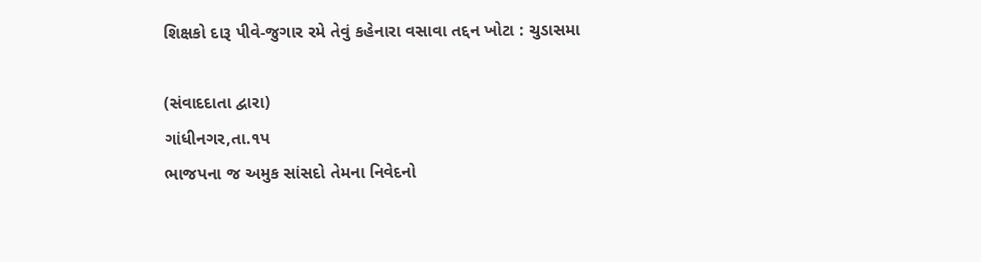શિક્ષકો દારૂ પીવે-જુગાર રમે તેવું કહેનારા વસાવા તદ્દન ખોટા : ચુડાસમા

(સંવાદદાતા દ્વારા)
ગાંધીનગર,તા.૧પ
ભાજપના જ અમુક સાંસદો તેમના નિવેદનો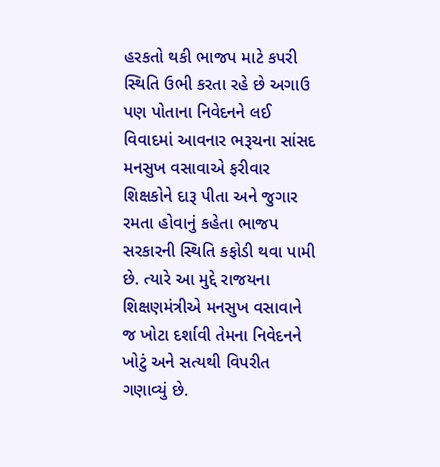હરકતો થકી ભાજપ માટે કપરી સ્થિતિ ઉભી કરતા રહે છે અગાઉ પણ પોતાના નિવેદનને લઈ વિવાદમાં આવનાર ભરૂચના સાંસદ મનસુખ વસાવાએ ફરીવાર શિક્ષકોને દારૂ પીતા અને જુગાર રમતા હોવાનું કહેતા ભાજપ સરકારની સ્થિતિ કફોડી થવા પામી છે. ત્યારે આ મુદ્દે રાજયના શિક્ષણમંત્રીએ મનસુખ વસાવાને જ ખોટા દર્શાવી તેમના નિવેદનને ખોટું અને સત્યથી વિપરીત ગણાવ્યું છે.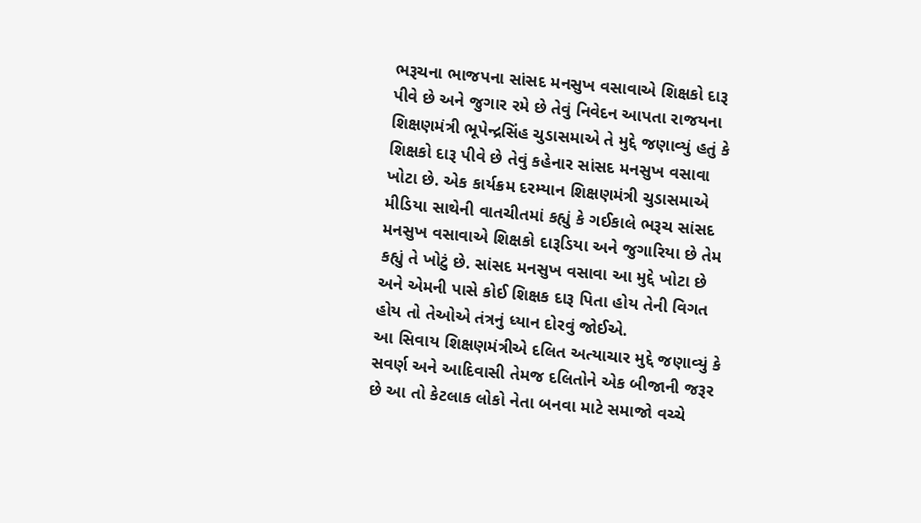ભરૂચના ભાજપના સાંસદ મનસુખ વસાવાએ શિક્ષકો દારૂ પીવે છે અને જુગાર રમે છે તેવું નિવેદન આપતા રાજયના શિક્ષણમંત્રી ભૂપેન્દ્રસિંહ ચુડાસમાએ તે મુદ્દે જણાવ્યું હતું કે શિક્ષકો દારૂ પીવે છે તેવું કહેનાર સાંસદ મનસુખ વસાવા ખોટા છે. એક કાર્યક્રમ દરમ્યાન શિક્ષણમંત્રી ચુડાસમાએ મીડિયા સાથેની વાતચીતમાં કહ્યું કે ગઈકાલે ભરૂચ સાંસદ મનસુખ વસાવાએ શિક્ષકો દારૂડિયા અને જુગારિયા છે તેમ કહ્યું તે ખોટું છે. સાંસદ મનસુખ વસાવા આ મુદ્દે ખોટા છે અને એમની પાસે કોઈ શિક્ષક દારૂ પિતા હોય તેની વિગત હોય તો તેઓએ તંત્રનું ધ્યાન દોરવું જોઈએ.
આ સિવાય શિક્ષણમંત્રીએ દલિત અત્યાચાર મુદ્દે જણાવ્યું કે સવર્ણ અને આદિવાસી તેમજ દલિતોને એક બીજાની જરૂર છે આ તો કેટલાક લોકો નેતા બનવા માટે સમાજો વચ્ચે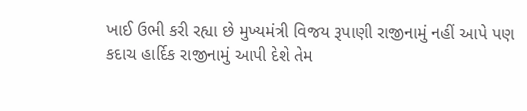ખાઈ ઉભી કરી રહ્યા છે મુખ્યમંત્રી વિજય રૂપાણી રાજીનામું નહીં આપે પણ કદાચ હાર્દિક રાજીનામું આપી દેશે તેમ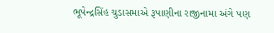ભૂપેન્દ્રસિંહ ચુડાસમાએ રૂપાણીના રાજીનામા અંગે પણ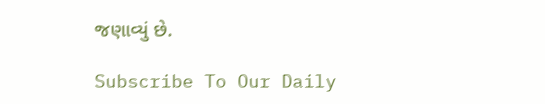જણાવ્યું છે.

Subscribe To Our Daily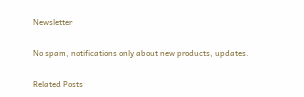Newsletter

No spam, notifications only about new products, updates.

Related Posts